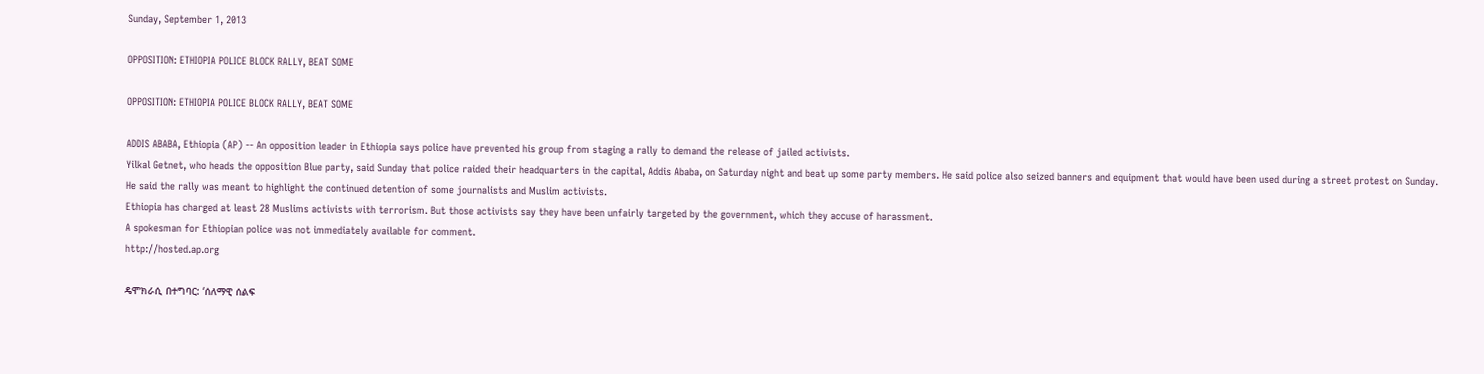Sunday, September 1, 2013

OPPOSITION: ETHIOPIA POLICE BLOCK RALLY, BEAT SOME

OPPOSITION: ETHIOPIA POLICE BLOCK RALLY, BEAT SOME

ADDIS ABABA, Ethiopia (AP) -- An opposition leader in Ethiopia says police have prevented his group from staging a rally to demand the release of jailed activists.
Yilkal Getnet, who heads the opposition Blue party, said Sunday that police raided their headquarters in the capital, Addis Ababa, on Saturday night and beat up some party members. He said police also seized banners and equipment that would have been used during a street protest on Sunday.
He said the rally was meant to highlight the continued detention of some journalists and Muslim activists.
Ethiopia has charged at least 28 Muslims activists with terrorism. But those activists say they have been unfairly targeted by the government, which they accuse of harassment.
A spokesman for Ethiopian police was not immediately available for comment.
http://hosted.ap.org

ዴሞክራሲ በተግባር: ‘ሰለማዊ ሰልፍ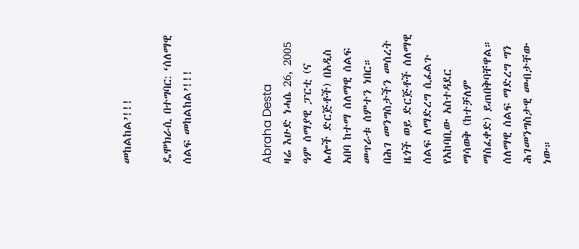መከልከል’!!!

ዴሞክራሲ በተግባር: ‘ሰለማዊ ሰልፍ መከልከል’!!!



Abraha Desta
ዛሬ እሁድ ነሓሴ 26, 2005 ዓም ሰማያዊ ፓርቲ (ና ሌሎች ድርጅቶች) በአዲስ አበባ ከተማ ሰለማዊ ሰልፍ መጥራቱ ሰምተን ነበር። በሕገ መንግስታችን መሰረት ዜጎች ወይ ድርጅቶች ሰለማዊ ሰልፍ ለማድረግ ሲፈልጉ የአከባቢው አስተዳደር ማሳወቅ (ከተቻለም ማስፈቀድ) ይጠበቅባቸዋል። ሰለማዊ ሰልፍ ማድረግ ግን ሕገመንግስታዊ መብታቸው ነው።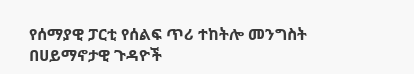የሰማያዊ ፓርቲ የሰልፍ ጥሪ ተከትሎ መንግስት በሀይማኖታዊ ጉዳዮች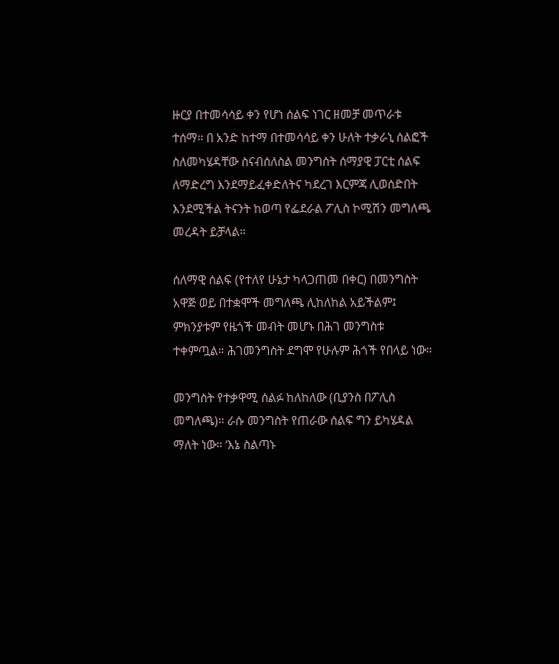ዙርያ በተመሳሳይ ቀን የሆነ ሰልፍ ነገር ዘመቻ መጥራቱ ተሰማ። በ አንድ ከተማ በተመሳሳይ ቀን ሁለት ተቃራኒ ሰልፎች ስለመካሄዳቸው ስናብሰለስል መንግስት ሰማያዊ ፓርቲ ሰልፍ ለማድረግ እንደማይፈቀድለትና ካደረገ እርምጃ ሊወሰድበት እንደሚችል ትናንት ከወጣ የፌደራል ፖሊስ ኮሚሽን መግለጫ መረዳት ይቻላል።

ሰለማዊ ሰልፍ (የተለየ ሁኔታ ካላጋጠመ በቀር) በመንግስት አዋጅ ወይ በተቋሞች መግለጫ ሊከለከል አይችልም፤ ምክንያቱም የዜጎች መብት መሆኑ በሕገ መንግስቱ ተቀምጧል። ሕገመንግስት ደግሞ የሁሉም ሕጎች የበላይ ነው።

መንግስት የተቃዋሚ ሰልፉ ከለከለው (ቢያንስ በፖሊስ መግለጫ)። ራሱ መንግስት የጠራው ሰልፍ ግን ይካሄዳል ማለት ነው። ‘እኔ ስልጣኑ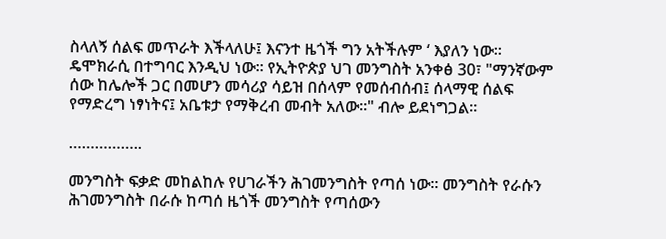ስላለኝ ሰልፍ መጥራት እችላለሁ፤ እናንተ ዜጎች ግን አትችሉም ‘ እያለን ነው። ዴሞክራሲ በተግባር እንዲህ ነው። የኢትዮጵያ ህገ መንግስት አንቀፅ 30፣ "ማንኛውም ሰው ከሌሎች ጋር በመሆን መሳሪያ ሳይዝ በሰላም የመሰብሰብ፤ ሰላማዊ ሰልፍ የማድረግ ነፃነትና፤ አቤቱታ የማቅረብ መብት አለው፡፡" ብሎ ይደነግጋል።

……………..

መንግስት ፍቃድ መከልከሉ የሀገራችን ሕገመንግስት የጣሰ ነው። መንግስት የራሱን ሕገመንግስት በራሱ ከጣሰ ዜጎች መንግስት የጣሰውን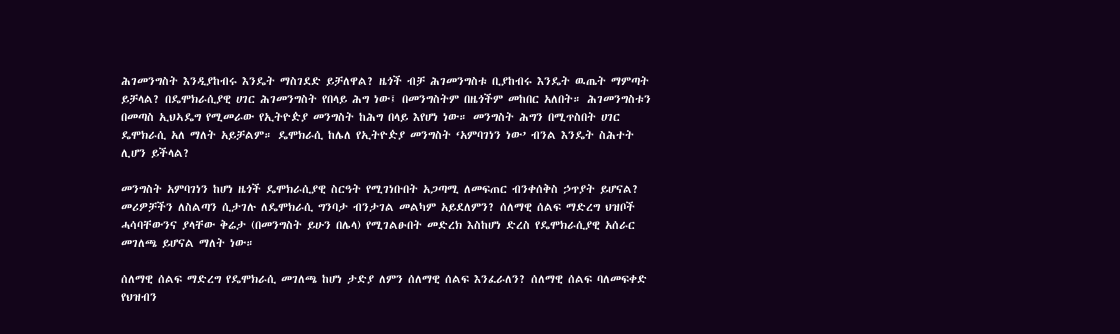ሕገመንግስት እንዲያከብሩ እንዴት ማስገደድ ይቻለዋል? ዜጎች ብቻ ሕገመንግስቱ ቢያከብሩ እንዴት ዉጤት ማምጣት ይቻላል? በዴሞክራሲያዊ ሀገር ሕገመንግስት የበላይ ሕግ ነው፤ በመንግስትም በዜጎችም መከበር አለበት። ሕገመንግስቱን በመጣስ ኢህኣዴግ የሚመራው የኢትዮዽያ መንግስት ከሕግ በላይ እየሆነ ነው። መንግስት ሕግን በሚጥስበት ሀገር ዴሞክራሲ አለ ማለት አይቻልም። ዴሞክራሲ ከሌለ የኢትዮዽያ መንግስት ‘አምባገነን ነው’ ብንል እንዴት ስሕተት ሊሆን ይችላል?

መንግስት አምባገነን ከሆነ ዜጎች ዴሞክራሲያዊ ስርዓት የሚገነቡበት አጋጣሚ ለመፍጠር ብንቀሰቅስ ኃጥያት ይሆናል? መሪዎቻችን ለስልጣን ሲታገሉ ለዴሞክራሲ ግንባታ ብንታገል መልካም አይደለምን? ሰለማዊ ሰልፍ ማድረግ ህዝቦች ሓሳባቸውንና ያላቸው ቅሬታ (በመንግስት ይሁን በሌላ) የሚገልፁበት መድረክ እስከሆነ ድረስ የዴሞክራሲያዊ አሰራር መገለጫ ይሆናል ማለት ነው።

ሰለማዊ ሰልፍ ማድረግ የዴሞክራሲ መገለጫ ከሆነ ታድያ ለምን ሰለማዊ ሰልፍ እንፈራለን? ሰለማዊ ሰልፍ ባለመፍቀድ የህዝብን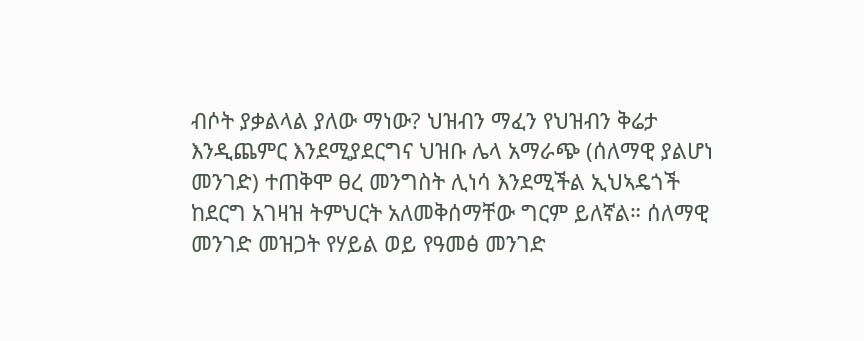ብሶት ያቃልላል ያለው ማነው? ህዝብን ማፈን የህዝብን ቅሬታ እንዲጨምር እንደሚያደርግና ህዝቡ ሌላ አማራጭ (ሰለማዊ ያልሆነ መንገድ) ተጠቅሞ ፀረ መንግስት ሊነሳ እንደሚችል ኢህኣዴጎች ከደርግ አገዛዝ ትምህርት አለመቅሰማቸው ግርም ይለኛል። ሰለማዊ መንገድ መዝጋት የሃይል ወይ የዓመፅ መንገድ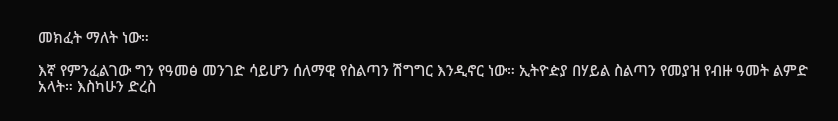መክፈት ማለት ነው።

እኛ የምንፈልገው ግን የዓመፅ መንገድ ሳይሆን ሰለማዊ የስልጣን ሽግግር እንዲኖር ነው። ኢትዮዽያ በሃይል ስልጣን የመያዝ የብዙ ዓመት ልምድ አላት። እስካሁን ድረስ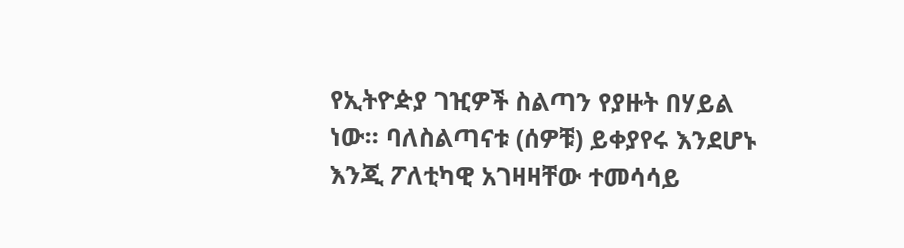የኢትዮዽያ ገዢዎች ስልጣን የያዙት በሃይል ነው። ባለስልጣናቱ (ሰዎቹ) ይቀያየሩ እንደሆኑ እንጂ ፖለቲካዊ አገዛዛቸው ተመሳሳይ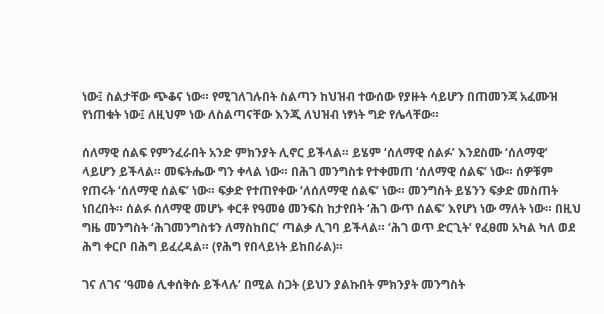ነው፤ ስልታቸው ጭቆና ነው። የሚገለገሉበት ስልጣን ከህዝብ ተውሰው የያዙት ሳይሆን በጠመንጃ አፈሙዝ የነጠቁት ነው፤ ለዚህም ነው ለስልጣናቸው እንጂ ለህዝብ ነፃነት ግድ የሌላቸው።

ሰለማዊ ሰልፍ የምንፈራበት አንድ ምክንያት ሊኖር ይችላል። ይሄም ‘ሰለማዊ ሰልፉ’ እንደስሙ ‘ሰለማዊ’ ላይሆን ይችላል። መፍትሔው ግን ቀላል ነው። በሕገ መንግስቱ የተቀመጠ ‘ሰለማዊ ሰልፍ’ ነው። ሰዎቹም የጠሩት ‘ሰለማዊ ሰልፍ’ ነው። ፍቃድ የተጠየቀው ‘ለሰለማዊ ሰልፍ’ ነው። መንግስት ይሄንን ፍቃድ መስጠት ነበረበት። ሰልፉ ሰለማዊ መሆኑ ቀርቶ የዓመፅ መንፍስ ከታየበት ‘ሕገ ውጥ ሰልፍ’ እየሆነ ነው ማለት ነው። በዚህ ግዜ መንግስት ‘ሕገመንግስቱን ለማስከበር’ ጣልቃ ሊገባ ይችላል። ‘ሕገ ወጥ ድርጊት’ የፈፀመ አካል ካለ ወደ ሕግ ቀርቦ በሕግ ይፈረዳል። (የሕግ የበላይነት ይከበራል)።

ገና ለገና ‘ዓመፅ ሊቀሰቅሱ ይችላሉ’ በሚል ስጋት (ይህን ያልኩበት ምክንያት መንግስት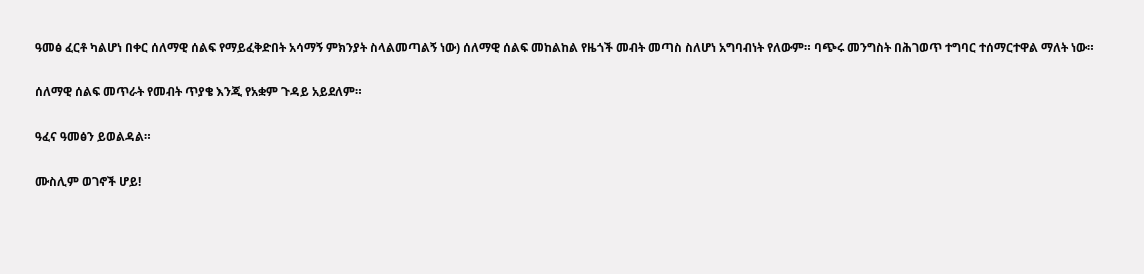ዓመፅ ፈርቶ ካልሆነ በቀር ሰለማዊ ሰልፍ የማይፈቅድበት አሳማኝ ምክንያት ስላልመጣልኝ ነው) ሰለማዊ ሰልፍ መከልከል የዜጎች መብት መጣስ ስለሆነ አግባብነት የለውም። ባጭሩ መንግስት በሕገወጥ ተግባር ተሰማርተዋል ማለት ነው።

ሰለማዊ ሰልፍ መጥራት የመብት ጥያቄ እንጂ የአቋም ጉዳይ አይደለም።

ዓፈና ዓመፅን ይወልዳል።

ሙስሊም ወገኖች ሆይ!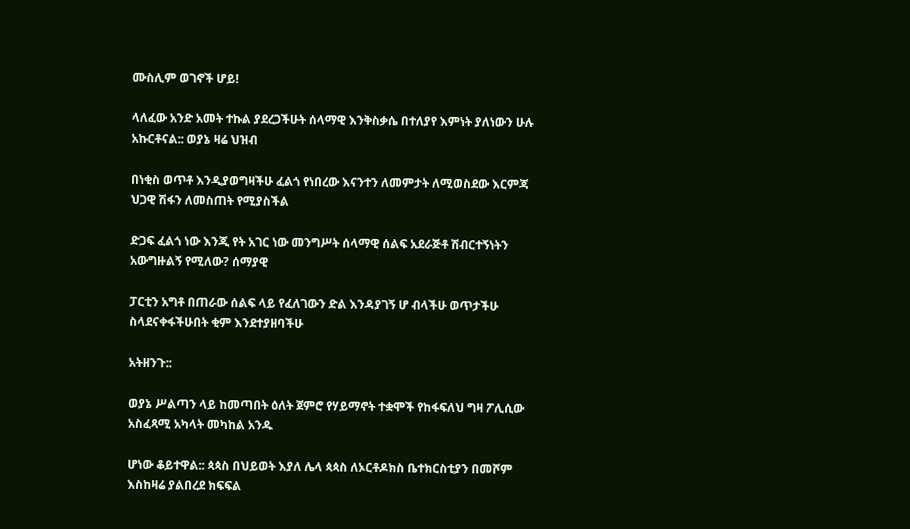ሙስሊም ወገኖች ሆይ!

ላለፈው አንድ አመት ተኩል ያደረጋችሁት ሰላማዊ እንቅስቃሴ በተለያየ እምነት ያለነውን ሁሉ አኩርቶናል:: ወያኔ ዛሬ ህዝብ

በነቂስ ወጥቶ እንዲያወግዛችሁ ፈልጎ የነበረው እናንተን ለመምታት ለሚወስደው እርምጃ ህጋዊ ሽፋን ለመስጠት የሚያስችል

ድጋፍ ፈልጎ ነው እንጂ የት አገር ነው መንግሥት ሰላማዊ ሰልፍ አደራጅቶ ሽብርተኝነትን አውግዙልኝ የሚለው? ሰማያዊ

ፓርቲን አግቶ በጠራው ሰልፍ ላይ የፈለገውን ድል እንዳያገኝ ሆ ብላችሁ ወጥታችሁ ስላደናቀፋችሁበት ቂም እንደተያዘባችሁ

አትዘንጉ::

ወያኔ ሥልጣን ላይ ከመጣበት ዕለት ጀምሮ የሃይማኖት ተቋሞች የከፋፍለህ ግዛ ፖሊሲው አስፈጻሚ አካላት መካከል አንዱ

ሆነው ቆይተዋል:: ጳጳስ በህይወት እያለ ሌላ ጳጳስ ለኦርቶዶክስ ቤተክርስቲያን በመሾም እስከዛሬ ያልበረደ ክፍፍል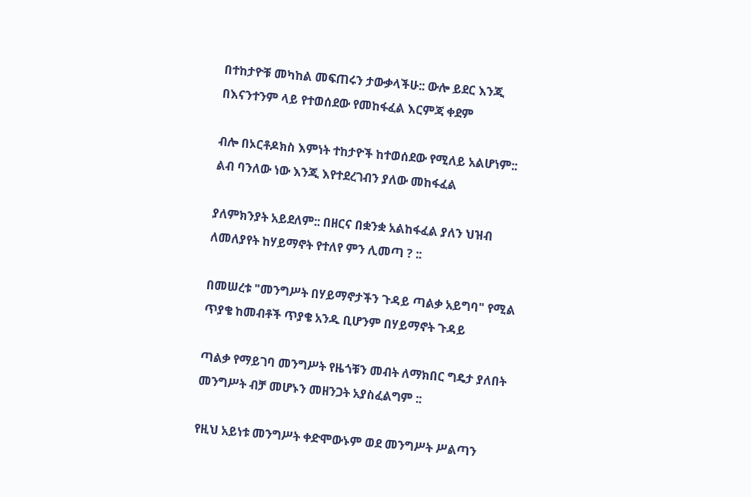በተከታዮቹ መካከል መፍጠሩን ታውቃላችሁ:: ውሎ ይደር እንጂ በእናንተንም ላይ የተወሰደው የመከፋፈል እርምጃ ቀደም

ብሎ በኦርቶዶክስ እምነት ተከታዮች ከተወሰደው የሚለይ አልሆነም:: ልብ ባንለው ነው እንጂ እየተደረገብን ያለው መከፋፈል

ያለምክንያት አይደለም:: በዘርና በቋንቋ አልከፋፈል ያለን ህዝብ ለመለያየት ከሃይማኖት የተለየ ምን ሊመጣ ? ::

በመሠረቱ "መንግሥት በሃይማኖታችን ጉዳይ ጣልቃ አይግባ" የሚል ጥያቄ ከመብቶች ጥያቄ አንዱ ቢሆንም በሃይማኖት ጉዳይ

ጣልቃ የማይገባ መንግሥት የዜጎቹን መብት ለማክበር ግዴታ ያለበት መንግሥት ብቻ መሆኑን መዘንጋት አያስፈልግም ::

የዚህ አይነቱ መንግሥት ቀድሞውኑም ወደ መንግሥት ሥልጣን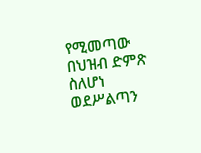የሚመጣው በህዝብ ድምጽ ስለሆነ ወደሥልጣን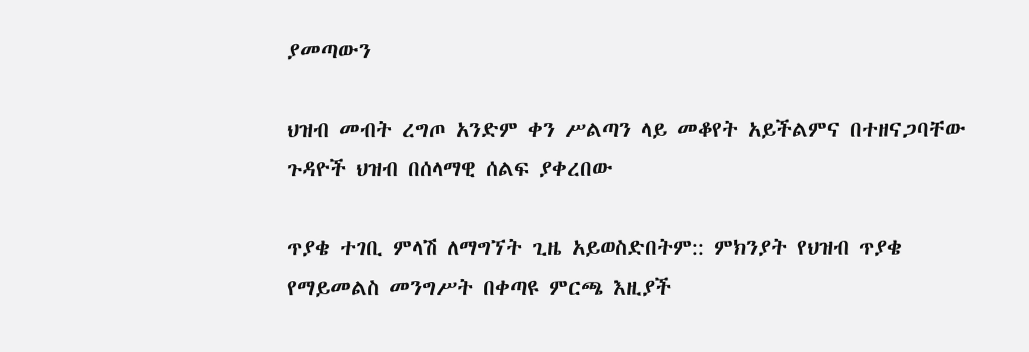ያመጣውን

ህዝብ መብት ረግጦ አንድም ቀን ሥልጣን ላይ መቆየት አይችልምና በተዘናጋባቸው ጉዳዮች ህዝብ በሰላማዊ ሰልፍ ያቀረበው

ጥያቄ ተገቢ ምላሽ ለማግኘት ጊዜ አይወስድበትም:: ምክንያት የህዝብ ጥያቄ የማይመልስ መንግሥት በቀጣዩ ምርጫ እዚያች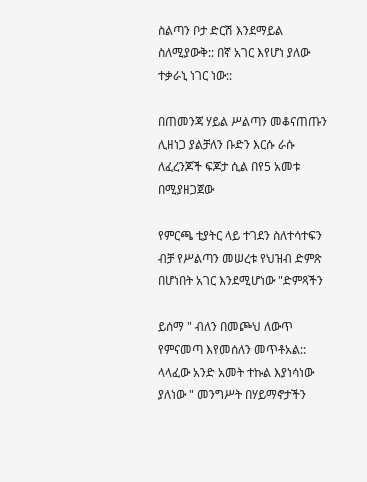ስልጣን ቦታ ድርሽ እንደማይል ስለሚያውቅ:: በኛ አገር እየሆነ ያለው ተቃራኒ ነገር ነው::

በጠመንጃ ሃይል ሥልጣን መቆናጠጡን ሊዘነጋ ያልቻለን ቡድን እርሱ ራሱ ለፈረንጆች ፍጆታ ሲል በየ5 አመቱ በሚያዘጋጀው

የምርጫ ቲያትር ላይ ተገደን ስለተሳተፍን ብቻ የሥልጣን መሠረቱ የህዝብ ድምጽ በሆነበት አገር እንደሚሆነው "ድምጻችን

ይሰማ " ብለን በመጮህ ለውጥ የምናመጣ እየመሰለን መጥቶአል::
ላላፈው አንድ አመት ተኩል እያነሳነው ያለነው " መንግሥት በሃይማኖታችን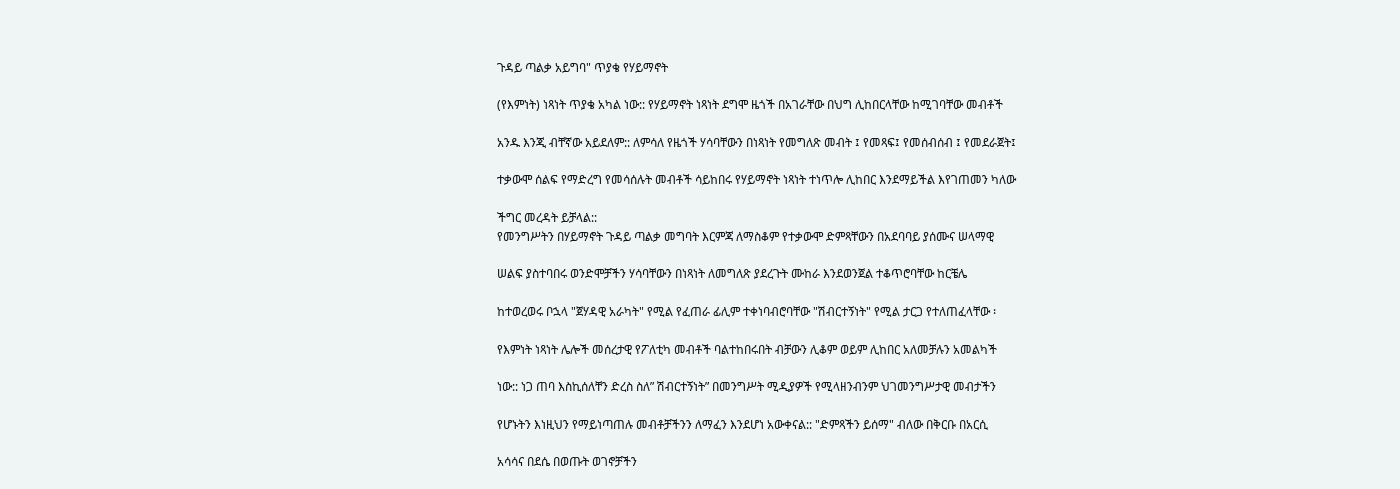ጉዳይ ጣልቃ አይግባ" ጥያቄ የሃይማኖት

(የእምነት) ነጻነት ጥያቄ አካል ነው:: የሃይማኖት ነጻነት ደግሞ ዜጎች በአገራቸው በህግ ሊከበርላቸው ከሚገባቸው መብቶች

አንዱ እንጂ ብቸኛው አይደለም:: ለምሳለ የዜጎች ሃሳባቸውን በነጻነት የመግለጽ መብት ፤ የመጻፍ፤ የመሰብሰብ ፤ የመደራጀት፤

ተቃውሞ ሰልፍ የማድረግ የመሳሰሉት መብቶች ሳይከበሩ የሃይማኖት ነጻነት ተነጥሎ ሊከበር እንደማይችል እየገጠመን ካለው

ችግር መረዳት ይቻላል::
የመንግሥትን በሃይማኖት ጉዳይ ጣልቃ መግባት እርምጃ ለማስቆም የተቃውሞ ድምጻቸውን በአደባባይ ያሰሙና ሠላማዊ

ሠልፍ ያስተባበሩ ወንድሞቻችን ሃሳባቸውን በነጻነት ለመግለጽ ያደረጉት ሙከራ እንደወንጀል ተቆጥሮባቸው ከርቼሌ

ከተወረወሩ ቦኋላ "ጀሃዳዊ አራካት" የሚል የፈጠራ ፊሊም ተቀነባብሮባቸው "ሽብርተኝነት" የሚል ታርጋ የተለጠፈላቸው ፡

የእምነት ነጻነት ሌሎች መሰረታዊ የፖለቲካ መብቶች ባልተከበሩበት ብቻውን ሊቆም ወይም ሊከበር አለመቻሉን አመልካች

ነው:: ነጋ ጠባ እስኪሰለቸን ድረስ ስለ” ሽብርተኝነት” በመንግሥት ሚዲያዎች የሚላዘንብንም ህገመንግሥታዊ መብታችን

የሆኑትን እነዚህን የማይነጣጠሉ መብቶቻችንን ለማፈን እንደሆነ አውቀናል:: "ድምጻችን ይሰማ" ብለው በቅርቡ በአርሲ

አሳሳና በደሴ በወጡት ወገኖቻችን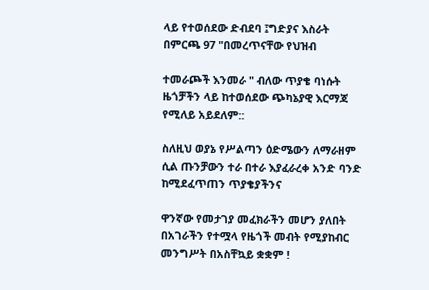ላይ የተወሰደው ድብደባ ፤ግድያና እስራት በምርጫ 97 "በመረጥናቸው የህዝብ

ተመራጮች እንመራ " ብለው ጥያቄ ባነሱት ዜጎቻችን ላይ ከተወሰደው ጭካኔያዊ እርማጃ የሚለይ አይደለም::

ስለዚህ ወያኔ የሥልጣን ዕድሜውን ለማራዘም ሲል ጡንቻውን ተራ በተራ እያፈራረቀ አንድ ባንድ ከሚደፈጥጠን ጥያቄያችንና

ዋንኛው የመታገያ መፈክራችን መሆን ያለበት በአገራችን የተሟላ የዜጎች መብት የሚያከብር መንግሥት በአስቸኳይ ቋቋም !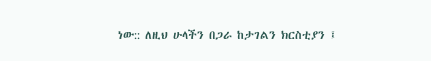ነው:: ለዚህ ሁላችን በጋራ ከታገልን ክርስቲያን ፤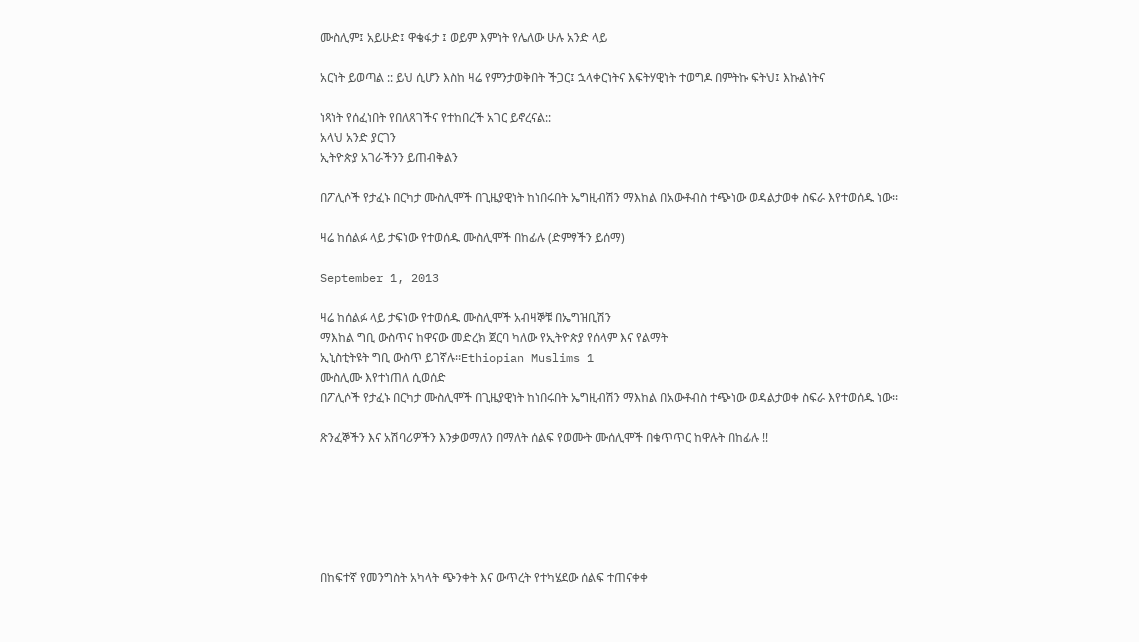ሙስሊም፤ አይሁድ፤ ዋቄፋታ ፤ ወይም እምነት የሌለው ሁሉ አንድ ላይ

አርነት ይወጣል :: ይህ ሲሆን እስከ ዛሬ የምንታወቅበት ችጋር፤ ኋላቀርነትና እፍትሃዊነት ተወግዶ በምትኩ ፍትህ፤ እኩልነትና

ነጻነት የሰፈነበት የበለጸገችና የተከበረች አገር ይኖረናል::
አላህ አንድ ያርገን
ኢትዮጵያ አገራችንን ይጠብቅልን

በፖሊሶች የታፈኑ በርካታ ሙስሊሞች በጊዜያዊነት ከነበሩበት ኤግዚብሽን ማእከል በአውቶብስ ተጭነው ወዳልታወቀ ስፍራ እየተወሰዱ ነው፡፡

ዛሬ ከሰልፉ ላይ ታፍነው የተወሰዱ ሙስሊሞች በከፊሉ (ድምፃችን ይሰማ)

September 1, 2013

ዛሬ ከሰልፉ ላይ ታፍነው የተወሰዱ ሙስሊሞች አብዛኞቹ በኤግዝቢሽን
ማእከል ግቢ ውስጥና ከዋናው መድረክ ጀርባ ካለው የኢትዮጵያ የሰላም እና የልማት
ኢኒስቲትዩት ግቢ ውስጥ ይገኛሉ፡፡Ethiopian Muslims 1
ሙስሊሙ እየተነጠለ ሲወሰድ
በፖሊሶች የታፈኑ በርካታ ሙስሊሞች በጊዜያዊነት ከነበሩበት ኤግዚብሽን ማእከል በአውቶብስ ተጭነው ወዳልታወቀ ስፍራ እየተወሰዱ ነው፡፡

ጽንፈኞችን እና አሽባሪዎችን እንቃወማለን በማለት ሰልፍ የወሙት ሙሰሊሞች በቁጥጥር ከዋሉት በከፊሉ !!






በከፍተኛ የመንግስት አካላት ጭንቀት እና ውጥረት የተካሄደው ሰልፍ ተጠናቀቀ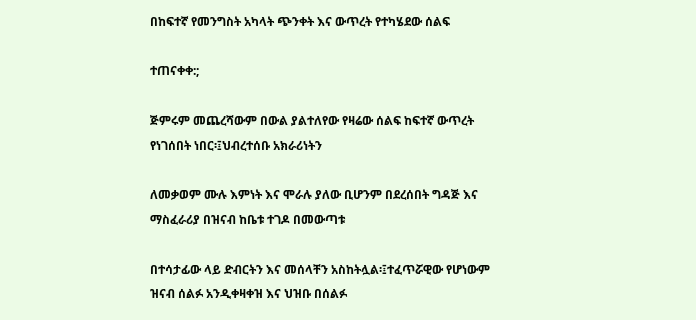በከፍተኛ የመንግስት አካላት ጭንቀት እና ውጥረት የተካሄደው ሰልፍ

ተጠናቀቀ:;

ጅምሩም መጨረሻውም በውል ያልተለየው የዛሬው ሰልፍ ከፍተኛ ውጥረት የነገሰበት ነበር፡፤ህብረተሰቡ አክራሪነትን

ለመቃወም ሙሉ እምነት እና ሞራሉ ያለው ቢሆንም በደረሰበት ግዳጅ እና ማስፈራሪያ በዝናብ ከቤቱ ተገዶ በመውጣቱ

በተሳታፊው ላይ ድብርትን እና መሰላቸን አስከትሏል፡፤ተፈጥሯዊው የሆነውም ዝናብ ሰልፉ አንዲቀዛቀዝ እና ህዝቡ በሰልፉ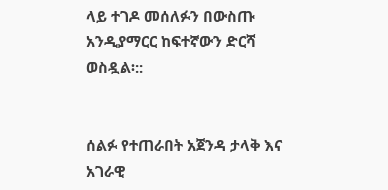ላይ ተገዶ መሰለፉን በውስጡ አንዲያማርር ከፍተኛውን ድርሻ ወስዷል፡::


ሰልፉ የተጠራበት አጀንዳ ታላቅ እና አገራዊ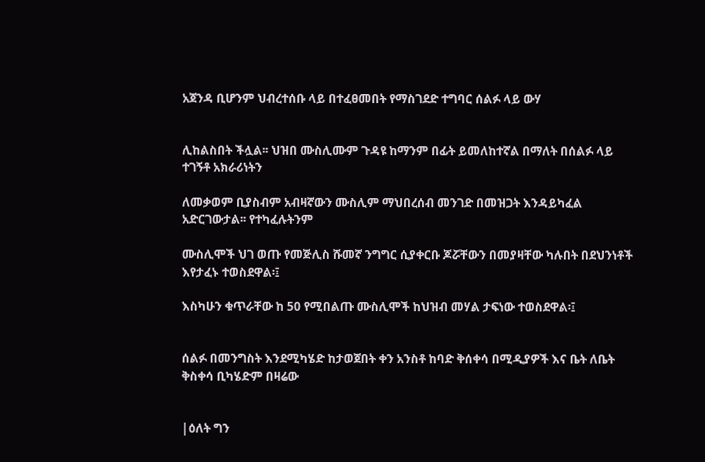አጀንዳ ቢሆንም ህብረተሰቡ ላይ በተፈፀመበት የማስገደድ ተግባር ሰልፉ ላይ ውሃ


ሊከልስበት ችሏል፡፡ ህዝበ ሙስሊሙም ጉዳዩ ከማንም በፊት ይመለከተኛል በማለት በሰልፉ ላይ ተገኝቶ አክራሪነትን

ለመቃወም ቢያስብም አብዛኛውን ሙስሊም ማህበረሰብ መንገድ በመዝጋት እንዳይካፈል አድርገውታል፡፡ የተካፈሉትንም

ሙስሊሞች ህገ ወጡ የመጅሊስ ሹመኛ ንግግር ሲያቀርቡ ጆሯቸውን በመያዛቸው ካሉበት በደህንነቶች እየታፈኑ ተወስደዋል፡፤

እስካሁን ቁጥራቸው ከ 50 የሚበልጡ ሙስሊሞች ከህዝብ መሃል ታፍነው ተወስደዋል፡፤


ሰልፉ በመንግስት እንደሚካሄድ ከታወጀበት ቀን አንስቶ ከባድ ቅሰቀሳ በሚዲያዎች እና ቤት ለቤት ቅስቀሳ ቢካሄድም በዛሬው


|ዕለት ግን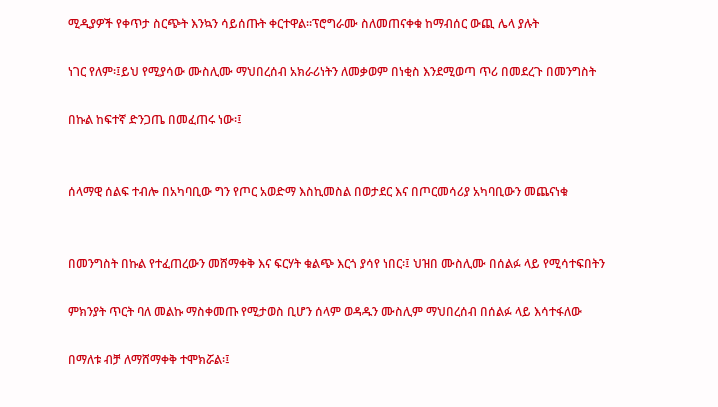ሚዲያዎች የቀጥታ ስርጭት እንኳን ሳይሰጡት ቀርተዋል፡፡ፕሮግራሙ ስለመጠናቀቁ ከማብሰር ውጪ ሌላ ያሉት

ነገር የለም፡፤ይህ የሚያሳው ሙስሊሙ ማህበረሰብ አክራሪነትን ለመቃወም በነቂስ እንደሚወጣ ጥሪ በመደረጉ በመንግስት

በኩል ከፍተኛ ድንጋጤ በመፈጠሩ ነው፡፤


ሰላማዊ ሰልፍ ተብሎ በአካባቢው ግን የጦር አወድማ እስኪመስል በወታደር እና በጦርመሳሪያ አካባቢውን መጨናነቁ


በመንግስት በኩል የተፈጠረውን መሸማቀቅ እና ፍርሃት ቁልጭ እርጎ ያሳየ ነበር፡፤ ህዝበ ሙስሊሙ በሰልፉ ላይ የሚሳተፍበትን

ምክንያት ጥርት ባለ መልኩ ማስቀመጡ የሚታወስ ቢሆን ሰላም ወዳዱን ሙስሊም ማህበረሰብ በሰልፉ ላይ እሳተፋለው

በማለቱ ብቻ ለማሸማቀቅ ተሞክሯል፡፤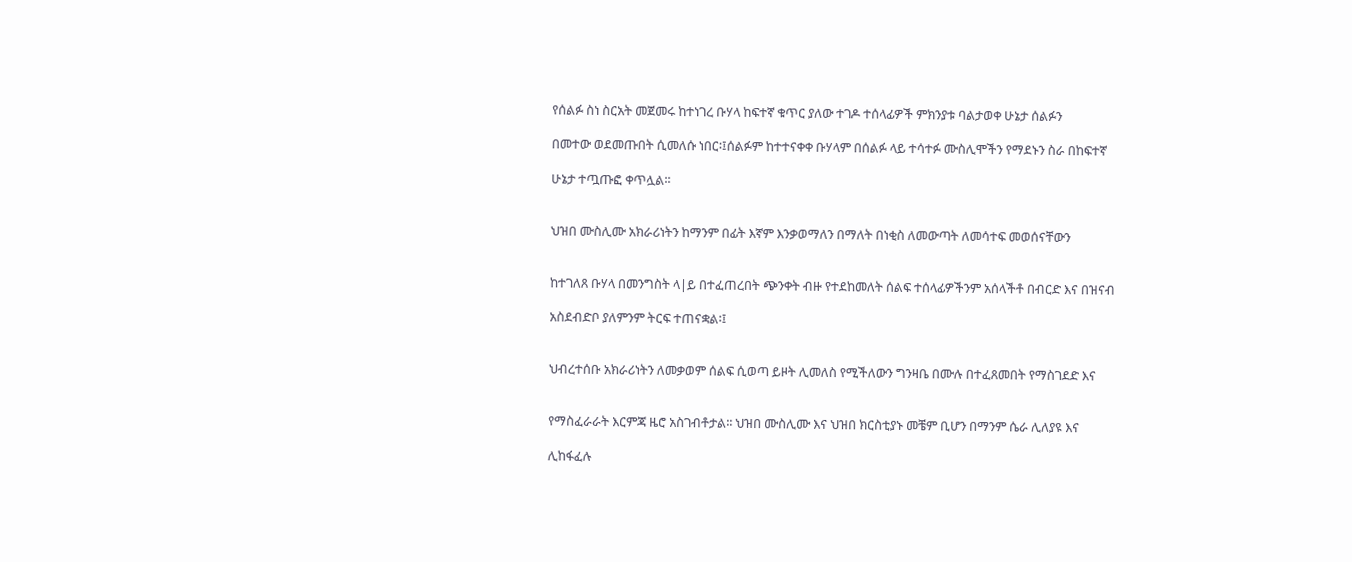የሰልፉ ስነ ስርአት መጀመሩ ከተነገረ ቡሃላ ከፍተኛ ቁጥር ያለው ተገዶ ተሰላፊዎች ምክንያቱ ባልታወቀ ሁኔታ ሰልፉን

በመተው ወደመጡበት ሲመለሱ ነበር፡፤ሰልፉም ከተተናቀቀ ቡሃላም በሰልፉ ላይ ተሳተፉ ሙስሊሞችን የማደኑን ስራ በከፍተኛ

ሁኔታ ተጧጡፎ ቀጥሏል፡፡


ህዝበ ሙስሊሙ አክራሪነትን ከማንም በፊት እኛም እንቃወማለን በማለት በነቂስ ለመውጣት ለመሳተፍ መወሰናቸውን


ከተገለጸ ቡሃላ በመንግስት ላ|ይ በተፈጠረበት ጭንቀት ብዙ የተደከመለት ሰልፍ ተሰላፊዎችንም አሰላችቶ በብርድ እና በዝናብ

አስደብድቦ ያለምንም ትርፍ ተጠናቋል፡፤


ህብረተሰቡ አክራሪነትን ለመቃወም ሰልፍ ሲወጣ ይዞት ሊመለስ የሚችለውን ግንዛቤ በሙሉ በተፈጸመበት የማስገደድ እና


የማስፈራራት እርምጃ ዜሮ አስገብቶታል፡፡ ህዝበ ሙስሊሙ እና ህዝበ ክርስቲያኑ መቼም ቢሆን በማንም ሴራ ሊለያዩ እና

ሊከፋፈሉ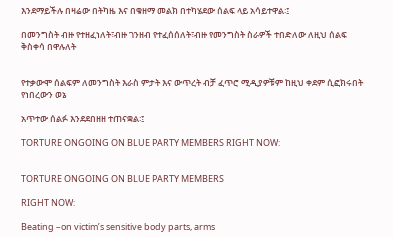እንደማይችሉ በዛሬው በትካዜ እና በቁዘማ መልክ በተካሄደው ሰልፍ ላይ አሳይተዋል፡፤

በመንግስት ብዙ የተዘፈነለት፣ብዙ ገንዘብ የተፈሰሰለት፣ብዙ የመንግስት ስራዎች ተበድለው ለዚህ ሰልፍ ቅስቀሳ በዋሉለት


የተቃውሞ ሰልፍም ለመንግስት እራስ ምታት እና ውጥረት ብቻ ፈጥሮ ሚዲያዎቹም ከዚህ ቀደም ሲፎክሩበት የነበረውን ወኔ

አጥተው ሰልፉ እንደደበዘዘ ተጠናቋል፡፤

TORTURE ONGOING ON BLUE PARTY MEMBERS RIGHT NOW:


TORTURE ONGOING ON BLUE PARTY MEMBERS

RIGHT NOW:

Beating –on victim’s sensitive body parts, arms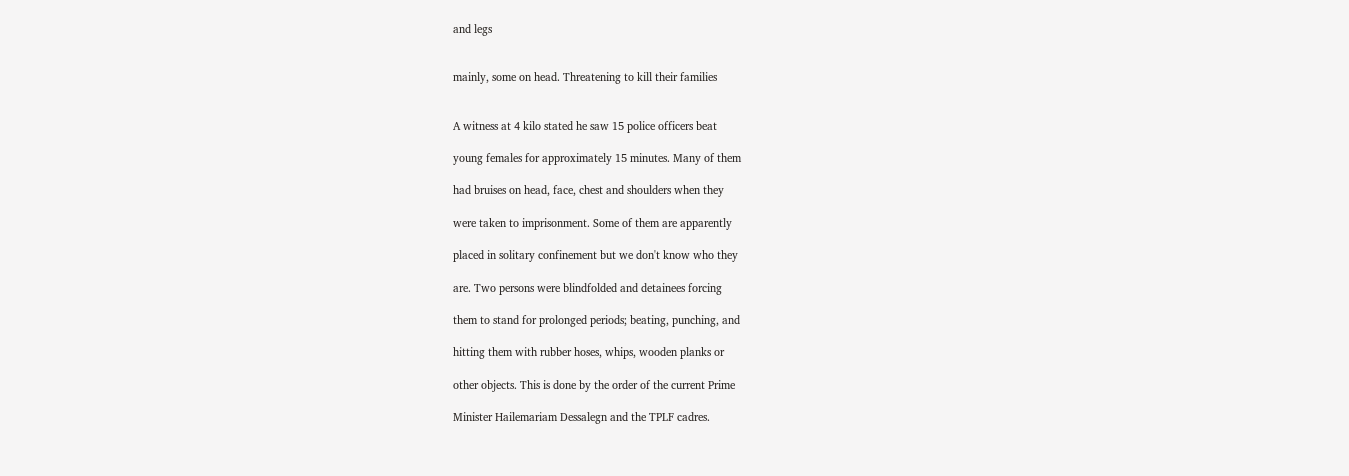and legs


mainly, some on head. Threatening to kill their families


A witness at 4 kilo stated he saw 15 police officers beat

young females for approximately 15 minutes. Many of them

had bruises on head, face, chest and shoulders when they

were taken to imprisonment. Some of them are apparently

placed in solitary confinement but we don't know who they

are. Two persons were blindfolded and detainees forcing

them to stand for prolonged periods; beating, punching, and

hitting them with rubber hoses, whips, wooden planks or

other objects. This is done by the order of the current Prime

Minister Hailemariam Dessalegn and the TPLF cadres.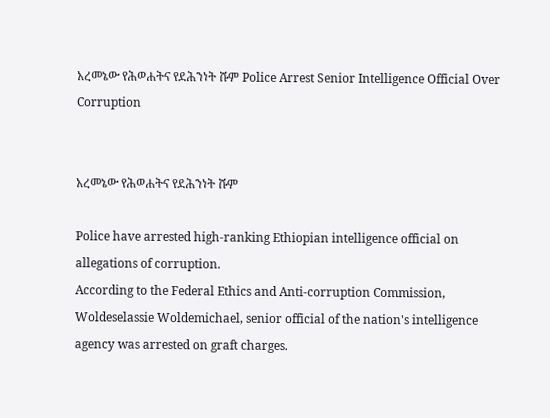አረመኔው የሕወሐትና የደሕንነት ሹም Police Arrest Senior Intelligence Official Over Corruption


አረመኔው የሕወሐትና የደሕንነት ሹም

Police have arrested high-ranking Ethiopian intelligence official on allegations of corruption.
According to the Federal Ethics and Anti-corruption Commission, Woldeselassie Woldemichael, senior official of the nation's intelligence agency was arrested on graft charges.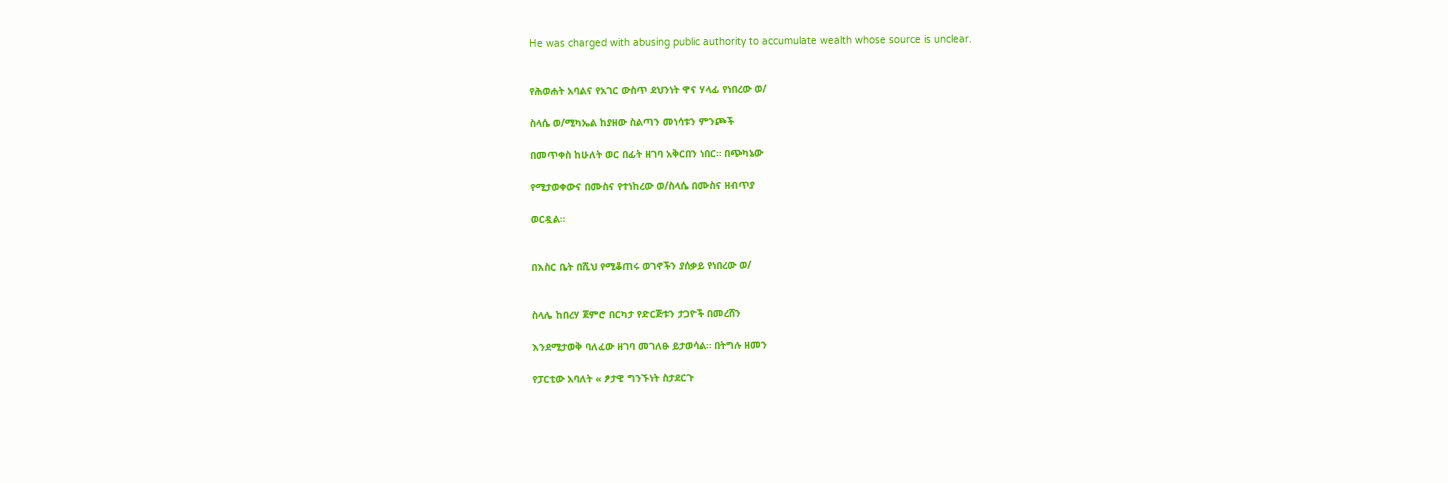He was charged with abusing public authority to accumulate wealth whose source is unclear.


የሕወሐት አባልና የአገር ውስጥ ደህንነት ዋና ሃላፊ የነበረው ወ/

ስላሴ ወ/ሚካኤል ከያዘው ስልጣን መነሳቱን ምንጮች

በመጥቀስ ከሁለት ወር በፊት ዘገባ አቅርበን ነበር። በጭካኔው

የሚታወቀውና በሙስና የተነከረው ወ/ስላሴ በሙስና ዘብጥያ

ወርዷል።


በእስር ቤት በሺህ የሚቆጠሩ ወገኖችን ያሰቃይ የነበረው ወ/


ስላሌ ከበረሃ ጀምሮ በርካታ የድርጅቱን ታጋዮች በመረሸን

እንደሚታወቅ ባለፈው ዘገባ መገለፁ ይታወሳል። በትግሉ ዘመን

የፓርቲው አባለት « ፆታዊ ግንኙነት ስታደርጉ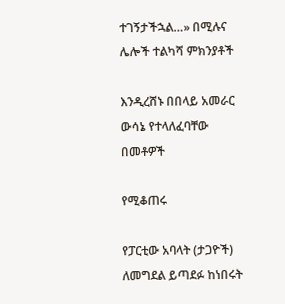ተገኝታችኋል…» በሚሉና ሌሎች ተልካሻ ምክንያቶች

እንዲረሸኑ በበላይ አመራር ውሳኔ የተላለፈባቸው በመቶዎች

የሚቆጠሩ

የፓርቲው አባላት (ታጋዮች) ለመግደል ይጣደፉ ከነበሩት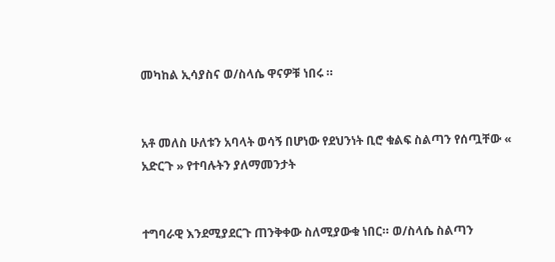መካከል ኢሳያስና ወ/ስላሴ ዋናዎቹ ነበሩ ።


አቶ መለስ ሁለቱን አባላት ወሳኝ በሆነው የደህንነት ቢሮ ቁልፍ ስልጣን የሰጧቸው « አድርጉ » የተባሉትን ያለማመንታት


ተግባራዊ እንደሚያደርጉ ጠንቅቀው ስለሚያውቁ ነበር። ወ/ስላሴ ስልጣን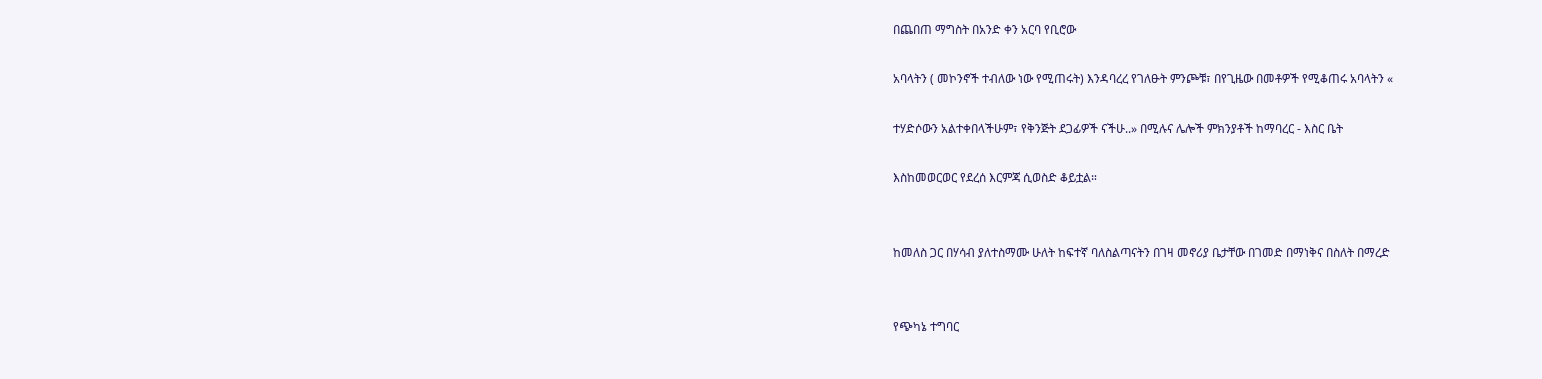በጨበጠ ማግስት በአንድ ቀን አርባ የቢሮው

አባላትን ( መኮንኖች ተብለው ነው የሚጠሩት) እንዳባረረ የገለፁት ምንጮቹ፣ በየጊዜው በመቶዎች የሚቆጠሩ አባላትን «

ተሃድሶውን አልተቀበላችሁም፣ የቅንጅት ደጋፊዎች ናችሁ..» በሚሉና ሌሎች ምክንያቶች ከማባረር - እስር ቤት

እስከመወርወር የደረሰ እርምጃ ሲወስድ ቆይቷል።


ከመለስ ጋር በሃሳብ ያለተስማሙ ሁለት ከፍተኛ ባለስልጣናትን በገዛ መኖሪያ ቤታቸው በገመድ በማነቅና በስለት በማረድ


የጭካኔ ተግባር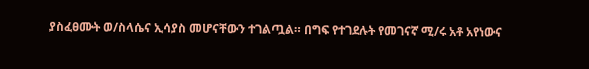ያስፈፀሙት ወ/ስላሴና ኢሳያስ መሆናቸውን ተገልጧል። በግፍ የተገደሉት የመገናኛ ሚ/ሩ አቶ አየነውና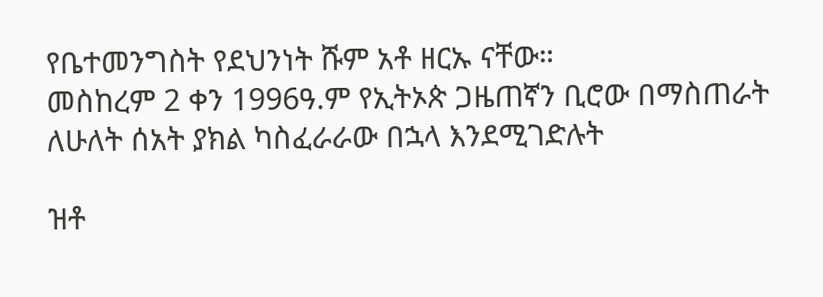የቤተመንግስት የደህንነት ሹም አቶ ዘርኡ ናቸው።
መስከረም 2 ቀን 1996ዓ.ም የኢትኦጵ ጋዜጠኛን ቢሮው በማስጠራት ለሁለት ሰአት ያክል ካስፈራራው በኋላ እንደሚገድሉት

ዝቶ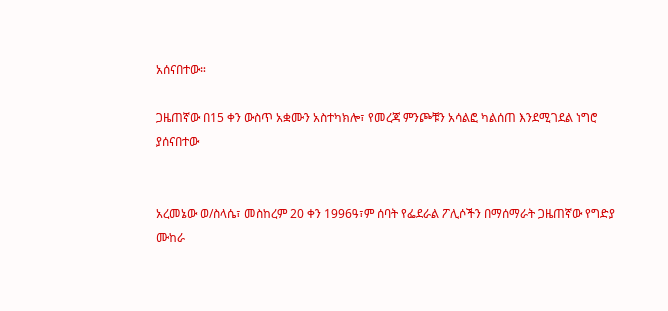አሰናበተው።

ጋዜጠኛው በ15 ቀን ውስጥ አቋሙን አስተካክሎ፣ የመረጃ ምንጮቹን አሳልፎ ካልሰጠ እንደሚገደል ነግሮ ያሰናበተው


አረመኔው ወ/ስላሴ፣ መስከረም 20 ቀን 1996ዓ፣ም ሰባት የፌደራል ፖሊሶችን በማሰማራት ጋዜጠኛው የግድያ ሙከራ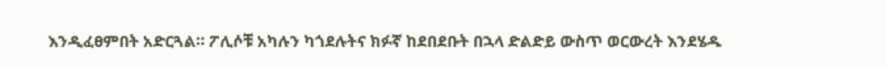እንዲፈፀምበት አድርጓል። ፖሊሶቹ አካሉን ካጎደሉትና ክፉኛ ከደበደቡት በኋላ ድልድይ ውስጥ ወርውረት እንደሄዱ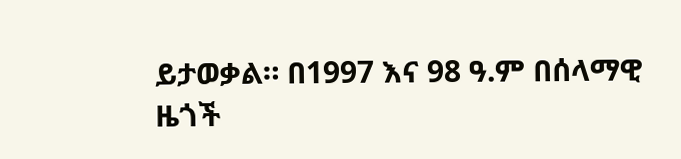ይታወቃል። በ1997 እና 98 ዓ.ም በሰላማዊ ዜጎች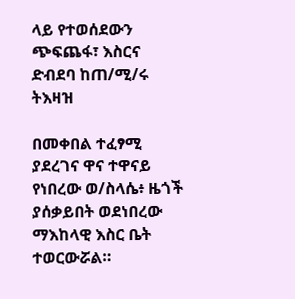ላይ የተወሰደውን ጭፍጨፋ፣ እስርና ድብደባ ከጠ/ሚ/ሩ ትእዛዝ

በመቀበል ተፈፃሚ ያደረገና ዋና ተዋናይ የነበረው ወ/ስላሴ፥ ዜጎች ያሰቃይበት ወደነበረው ማእከላዊ እስር ቤት ተወርውሯል።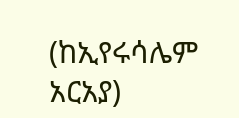(ከኢየሩሳሌም አርአያ)